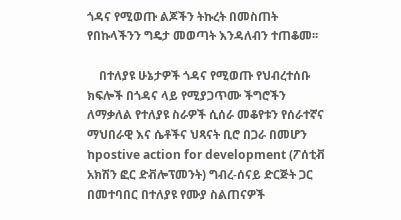ጎዳና የሚወጡ ልጆችን ትኩረት በመስጠት የበኩላችንን ግዴታ መወጣት እንዳለብን ተጠቆመ፡፡

    በተለያዩ ሁኔታዎች ጎዳና የሚወጡ የህብረተሰቡ ክፍሎች በጎዳና ላይ የሚያጋጥሙ ችግሮችን ለማቃለል የተለያዩ ስራዎች ሲሰራ መቆየቱን የሰራተኛና ማህበራዊ እና ሴቶችና ህጻናት ቢሮ በጋራ በመሆን ከpostive action for development (ፖሰቲቭ አክሽን ፎር ድቭሎፕመንት) ግብረ-ሰናይ ድርጅት ጋር በመተባበር በተለያዩ የሙያ ስልጠናዎች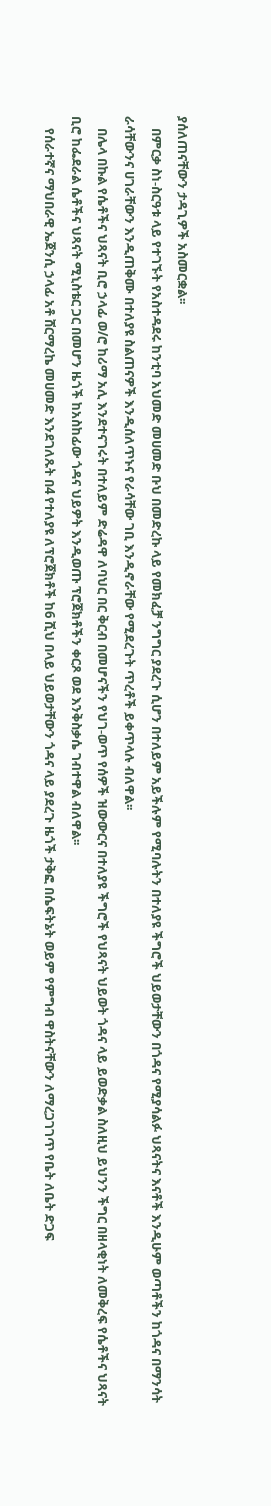ያሰለጠናቸውን ታዳጊዎች አስመርቋል፡፡
    በምርቃ ስነ-ስርዓቱ ላይ የተገኙት የአስተዳደሩ ከንቲባ አህመድ መሀመድ ቡህ በመድረኩ ላይ የመክፈቻ ንግግር ያደረጉ ሲሆን በተለይም አይችሉም የሚባሉትን በተለያዩ ችግሮች ህይወታቸውን በጎዳና የሚያሳልፉ ህጻናትና እናቶች እንዲሁም ወጣቶችን ከጎዳና በማንሳት ራሳቸውንና ሀገራቸውን እንዲጠቅሙ በተለያዩ ስልጠናዎች እንዲሰለጥኑና የራሳቸው ገቢ እንዲኖራቸው የሚደረጉት ጥረቶች ይቀጥላሉ ብለዋል፡፡
    በሌላ በኩል የሴቶችና ህጻናት ቢሮ ኃላፊ ወ/ሮ ከሪማ አሊ እንደተናገሩት በተለይም ድሬዳዋ ለባህር በር ቅርብ በመሆናችን የህገ-ወጥ የሰዎች ዝውውርና በተለያዩ ችግሮች የህጻናት ህይወት ጎዳና ላይ ይወድቃል ስለዚህ ይህንን ችግር በዘላቂነት ለመቅረፍ የሴቶችና ህጻናት ቢሮ ከፌደራል ሴቶችና ህጻናት ሚኒስቴር ጋር በመሆን ዜጎች ከአስከፊው ጎዳና ህይዎት እንዲወጡ ፕሮጀክቶችን ቀርጾ ወደ እንቅስቃሴ ገብተዋል ብለዋል፡፡
    የሰራተኛና ማህበራዊ ኤጀንሲ ኃላፊ አቶ ሸርማረኬ መሀመድ እንደገለጹት በ4 የተለያዩ ለፕሮጀክቶች ከ6 ሺህ በላይ ህይወታቸውን ጎዳና ላይ ያደረጉ ዜጎች ታቅፎ በሴፍትኔት ወይም የምግብ ዋስትናቸውን ለማረጋገገጥ የቤት ለቤት ድጋፍ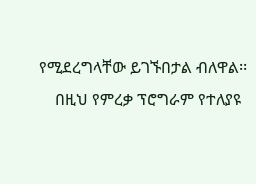የሚደረግላቸው ይገኙበታል ብለዋል፡፡
    በዚህ የምረቃ ፕሮግራም የተለያዩ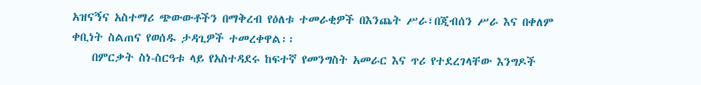አዝናኝና አስተማሪ ጭውውቶችን በማቅረብ የዕለቱ ተመራቂዎች በእንጨት ሥራ፣በጂብሰን ሥራ እና በቀለም ቀቢነት ስልጠና የወሰዱ ታዳጊዎች ተመረቀዋል፡፡
    በምርቃት ስነ-ስርዓቱ ላይ የአስተዳደሩ ከፍተኛ የመንግስት አመራር እና ጥሪ የተደረገላቸው እንግዶች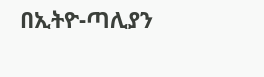በኢትዮ-ጣሊያን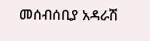መሰብሰቢያ አዳራሽ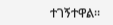ተገኝተዋል፡፡